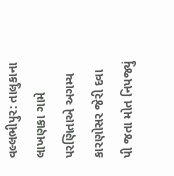વલ્લભીપુર: તાલુકાના લાખણકા ગામે પરણિતાએ અગમ્ય કારણોસર જેરી દવા પી જતા મોત નિપજ્યું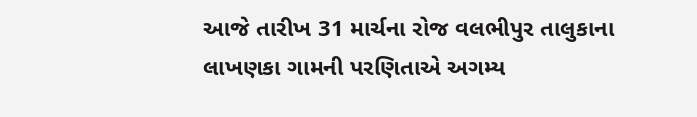આજે તારીખ 31 માર્ચના રોજ વલભીપુર તાલુકાના લાખણકા ગામની પરણિતાએ અગમ્ય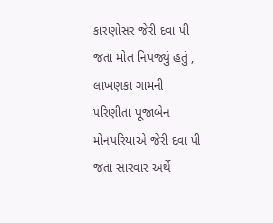કારણોસર જેરી દવા પી જતા મોત નિપજ્યું હતું , લાખણકા ગામની પરિણીતા પૂજાબેન મોનપરિયાએ જેરી દવા પી જતા સારવાર અર્થે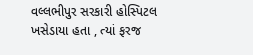વલ્લભીપુર સરકારી હોસ્પિટલ ખસેડાયા હતા , ત્યાં ફરજ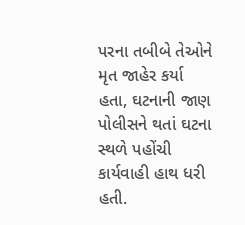પરના તબીબે તેઓને મૃત જાહેર કર્યા હતા, ઘટનાની જાણ પોલીસને થતાં ઘટના સ્થળે પહોંચી કાર્યવાહી હાથ ધરી હતી.